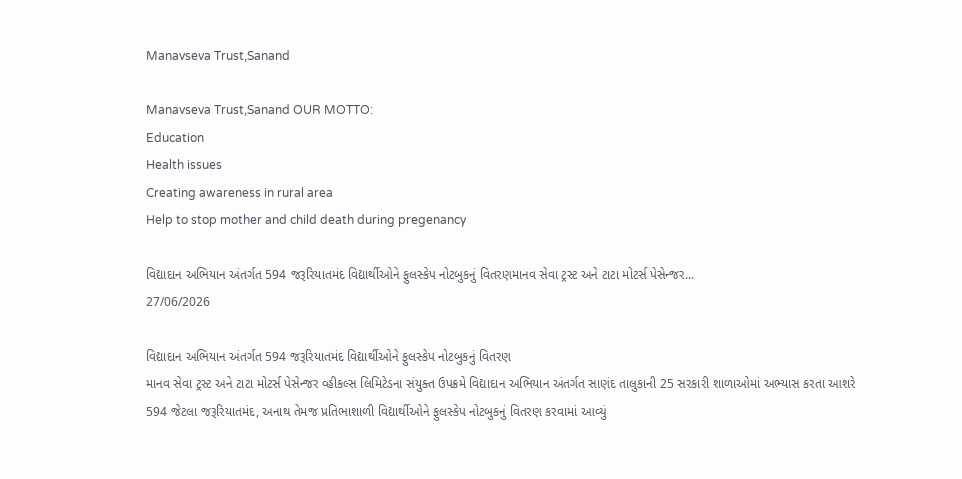Manavseva Trust,Sanand

Manavseva Trust,Sanand OUR MOTTO:
Education
Health issues
Creating awareness in rural area
Help to stop mother and child death during pregenancy

વિદ્યાદાન અભિયાન અંતર્ગત 594 જરૂરિયાતમંદ વિદ્યાર્થીઓને ફુલસ્કેપ નોટબુકનું વિતરણમાનવ સેવા ટ્રસ્ટ અને ટાટા મોટર્સ પેસેન્જર...
27/06/2026

વિદ્યાદાન અભિયાન અંતર્ગત 594 જરૂરિયાતમંદ વિદ્યાર્થીઓને ફુલસ્કેપ નોટબુકનું વિતરણ
માનવ સેવા ટ્રસ્ટ અને ટાટા મોટર્સ પેસેન્જર વ્હીકલ્સ લિમિટેડના સંયુક્ત ઉપક્રમે વિદ્યાદાન અભિયાન અંતર્ગત સાણંદ તાલુકાની 25 સરકારી શાળાઓમાં અભ્યાસ કરતા આશરે 594 જેટલા જરૂરિયાતમંદ, અનાથ તેમજ પ્રતિભાશાળી વિદ્યાર્થીઓને ફુલસ્કેપ નોટબુકનું વિતરણ કરવામાં આવ્યું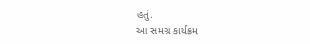હતું.
આ સમગ્ર કાર્યક્રમ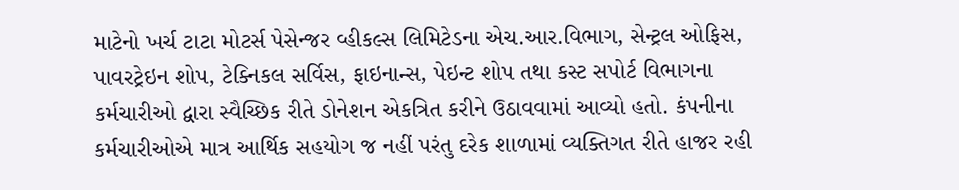માટેનો ખર્ચ ટાટા મોટર્સ પેસેન્જર વ્હીકલ્સ લિમિટેડના એચ.આર.વિભાગ, સેન્ટ્રલ ઓફિસ, પાવરટ્રેઇન શોપ, ટેક્નિકલ સર્વિસ, ફાઇનાન્સ, પેઇન્ટ શોપ તથા કસ્ટ સપોર્ટ વિભાગના કર્મચારીઓ દ્વારા સ્વૈચ્છિક રીતે ડોનેશન એકત્રિત કરીને ઉઠાવવામાં આવ્યો હતો. કંપનીના કર્મચારીઓએ માત્ર આર્થિક સહયોગ જ નહીં પરંતુ દરેક શાળામાં વ્યક્તિગત રીતે હાજર રહી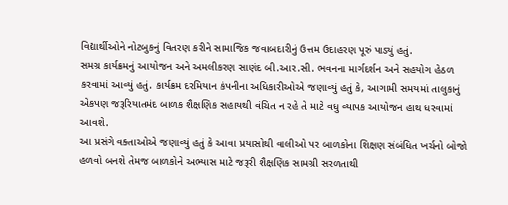વિદ્યાર્થીઓને નોટબુકનું વિતરણ કરીને સામાજિક જવાબદારીનું ઉત્તમ ઉદાહરણ પૂરું પાડ્યું હતું.
સમગ્ર કાર્યક્રમનું આયોજન અને અમલીકરણ સાણંદ બી.આર.સી. ભવનના માર્ગદર્શન અને સહયોગ હેઠળ કરવામાં આવ્યું હતું. કાર્યક્રમ દરમિયાન કંપનીના અધિકારીઓએ જણાવ્યું હતું કે, આગામી સમયમાં તાલુકાનું એકપણ જરૂરિયાતમંદ બાળક શૈક્ષણિક સહાયથી વંચિત ન રહે તે માટે વધુ વ્યાપક આયોજન હાથ ધરવામાં આવશે.
આ પ્રસંગે વક્તાઓએ જણાવ્યું હતું કે આવા પ્રયાસોથી વાલીઓ પર બાળકોના શિક્ષણ સંબંધિત ખર્ચનો બોજો હળવો બનશે તેમજ બાળકોને અભ્યાસ માટે જરૂરી શૈક્ષણિક સામગ્રી સરળતાથી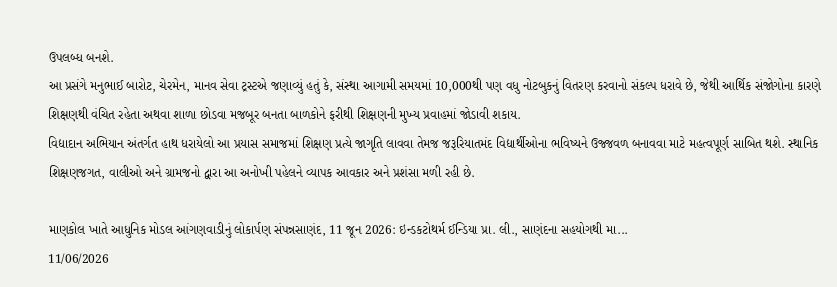ઉપલબ્ધ બનશે.
આ પ્રસંગે મનુભાઈ બારોટ, ચેરમેન, માનવ સેવા ટ્રસ્ટએ જણાવ્યું હતું કે, સંસ્થા આગામી સમયમાં 10,000થી પણ વધુ નોટબુકનું વિતરણ કરવાનો સંકલ્પ ધરાવે છે, જેથી આર્થિક સંજોગોના કારણે શિક્ષણથી વંચિત રહેતા અથવા શાળા છોડવા મજબૂર બનતા બાળકોને ફરીથી શિક્ષણની મુખ્ય પ્રવાહમાં જોડાવી શકાય.
વિદ્યાદાન અભિયાન અંતર્ગત હાથ ધરાયેલો આ પ્રયાસ સમાજમાં શિક્ષણ પ્રત્યે જાગૃતિ લાવવા તેમજ જરૂરિયાતમંદ વિદ્યાર્થીઓના ભવિષ્યને ઉજ્જવળ બનાવવા માટે મહત્વપૂર્ણ સાબિત થશે. સ્થાનિક શિક્ષણજગત, વાલીઓ અને ગ્રામજનો દ્વારા આ અનોખી પહેલને વ્યાપક આવકાર અને પ્રશંસા મળી રહી છે.

માણકોલ ખાતે આધુનિક મોડલ આંગણવાડીનું લોકાર્પણ સંપન્નસાણંદ, 11 જૂન 2026: ઇન્ડકટોથર્મ ઈન્ડિયા પ્રા. લી., સાણંદના સહયોગથી મા...
11/06/2026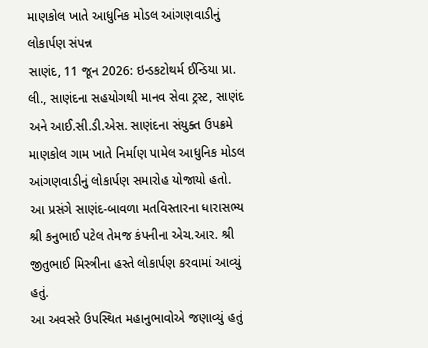માણકોલ ખાતે આધુનિક મોડલ આંગણવાડીનું લોકાર્પણ સંપન્ન
સાણંદ, 11 જૂન 2026: ઇન્ડકટોથર્મ ઈન્ડિયા પ્રા. લી., સાણંદના સહયોગથી માનવ સેવા ટ્રસ્ટ, સાણંદ અને આઈ.સી.ડી.એસ. સાણંદના સંયુક્ત ઉપક્રમે માણકોલ ગામ ખાતે નિર્માણ પામેલ આધુનિક મોડલ આંગણવાડીનું લોકાર્પણ સમારોહ યોજાયો હતો. આ પ્રસંગે સાણંદ-બાવળા મતવિસ્તારના ધારાસભ્ય શ્રી કનુભાઈ પટેલ તેમજ કંપનીના એચ.આર. શ્રી જીતુભાઈ મિસ્ત્રીના હસ્તે લોકાર્પણ કરવામાં આવ્યું હતું.
આ અવસરે ઉપસ્થિત મહાનુભાવોએ જણાવ્યું હતું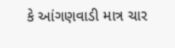કે આંગણવાડી માત્ર ચાર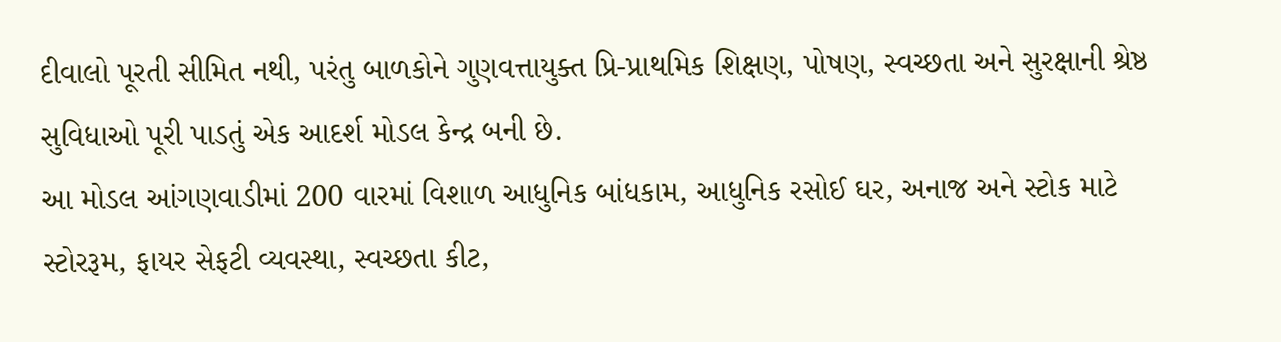દીવાલો પૂરતી સીમિત નથી, પરંતુ બાળકોને ગુણવત્તાયુક્ત પ્રિ-પ્રાથમિક શિક્ષણ, પોષણ, સ્વચ્છતા અને સુરક્ષાની શ્રેષ્ઠ સુવિધાઓ પૂરી પાડતું એક આદર્શ મોડલ કેન્દ્ર બની છે.
આ મોડલ આંગણવાડીમાં 200 વારમાં વિશાળ આધુનિક બાંધકામ, આધુનિક રસોઈ ઘર, અનાજ અને સ્ટોક માટે સ્ટોરરૂમ, ફાયર સેફટી વ્યવસ્થા, સ્વચ્છતા કીટ,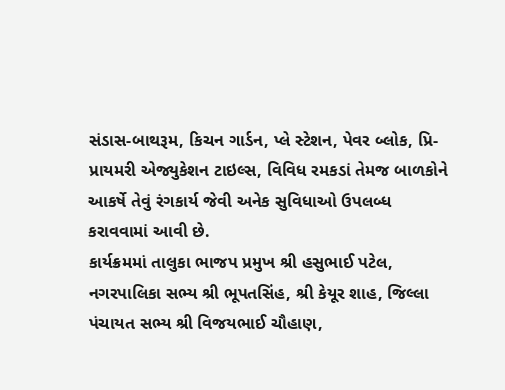સંડાસ-બાથરૂમ, કિચન ગાર્ડન, પ્લે સ્ટેશન, પેવર બ્લોક, પ્રિ-પ્રાયમરી એજ્યુકેશન ટાઇલ્સ, વિવિધ રમકડાં તેમજ બાળકોને આકર્ષે તેવું રંગકાર્ય જેવી અનેક સુવિધાઓ ઉપલબ્ધ કરાવવામાં આવી છે.
કાર્યક્રમમાં તાલુકા ભાજપ પ્રમુખ શ્રી હસુભાઈ પટેલ, નગરપાલિકા સભ્ય શ્રી ભૂપતસિંહ, શ્રી કેયૂર શાહ, જિલ્લા પંચાયત સભ્ય શ્રી વિજયભાઈ ચૌહાણ,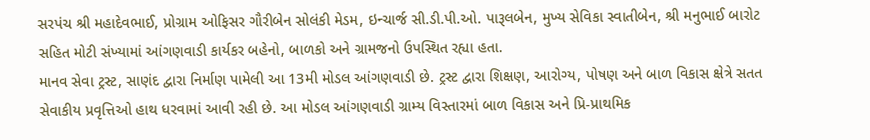સરપંચ શ્રી મહાદેવભાઈ, પ્રોગ્રામ ઓફિસર ગૌરીબેન સોલંકી મેડમ, ઇન્ચાર્જ સી.ડી.પી.ઓ. પારૂલબેન, મુખ્ય સેવિકા સ્વાતીબેન, શ્રી મનુભાઈ બારોટ સહિત મોટી સંખ્યામાં આંગણવાડી કાર્યકર બહેનો, બાળકો અને ગ્રામજનો ઉપસ્થિત રહ્યા હતા.
માનવ સેવા ટ્રસ્ટ, સાણંદ દ્વારા નિર્માણ પામેલી આ 13મી મોડલ આંગણવાડી છે. ટ્રસ્ટ દ્વારા શિક્ષણ, આરોગ્ય, પોષણ અને બાળ વિકાસ ક્ષેત્રે સતત સેવાકીય પ્રવૃત્તિઓ હાથ ધરવામાં આવી રહી છે. આ મોડલ આંગણવાડી ગ્રામ્ય વિસ્તારમાં બાળ વિકાસ અને પ્રિ-પ્રાથમિક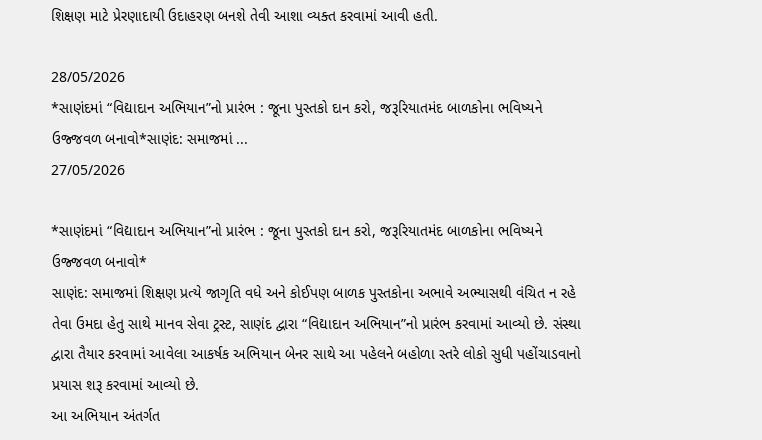શિક્ષણ માટે પ્રેરણાદાયી ઉદાહરણ બનશે તેવી આશા વ્યક્ત કરવામાં આવી હતી.

28/05/2026
*સાણંદમાં “વિદ્યાદાન અભિયાન”નો પ્રારંભ : જૂના પુસ્તકો દાન કરો, જરૂરિયાતમંદ બાળકોના ભવિષ્યને ઉજ્જવળ બનાવો*સાણંદ: સમાજમાં ...
27/05/2026

*સાણંદમાં “વિદ્યાદાન અભિયાન”નો પ્રારંભ : જૂના પુસ્તકો દાન કરો, જરૂરિયાતમંદ બાળકોના ભવિષ્યને ઉજ્જવળ બનાવો*
સાણંદ: સમાજમાં શિક્ષણ પ્રત્યે જાગૃતિ વધે અને કોઈપણ બાળક પુસ્તકોના અભાવે અભ્યાસથી વંચિત ન રહે તેવા ઉમદા હેતુ સાથે માનવ સેવા ટ્રસ્ટ, સાણંદ દ્વારા “વિદ્યાદાન અભિયાન”નો પ્રારંભ કરવામાં આવ્યો છે. સંસ્થા દ્વારા તૈયાર કરવામાં આવેલા આકર્ષક અભિયાન બેનર સાથે આ પહેલને બહોળા સ્તરે લોકો સુધી પહોંચાડવાનો પ્રયાસ શરૂ કરવામાં આવ્યો છે.
આ અભિયાન અંતર્ગત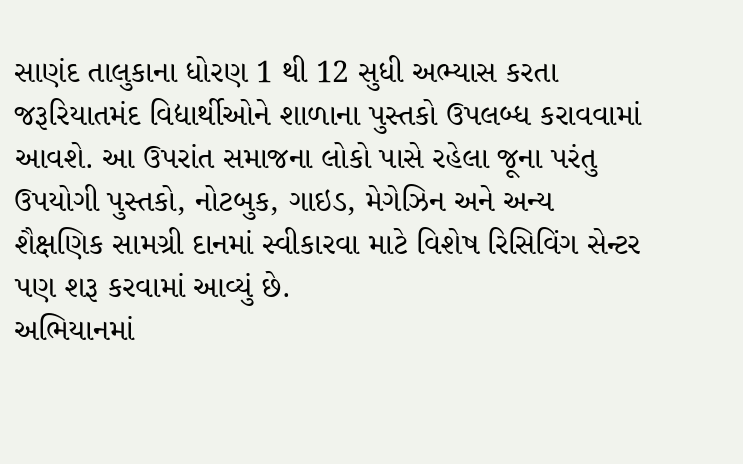સાણંદ તાલુકાના ધોરણ 1 થી 12 સુધી અભ્યાસ કરતા જરૂરિયાતમંદ વિદ્યાર્થીઓને શાળાના પુસ્તકો ઉપલબ્ધ કરાવવામાં આવશે. આ ઉપરાંત સમાજના લોકો પાસે રહેલા જૂના પરંતુ ઉપયોગી પુસ્તકો, નોટબુક, ગાઇડ, મેગેઝિન અને અન્ય શૈક્ષણિક સામગ્રી દાનમાં સ્વીકારવા માટે વિશેષ રિસિવિંગ સેન્ટર પણ શરૂ કરવામાં આવ્યું છે.
અભિયાનમાં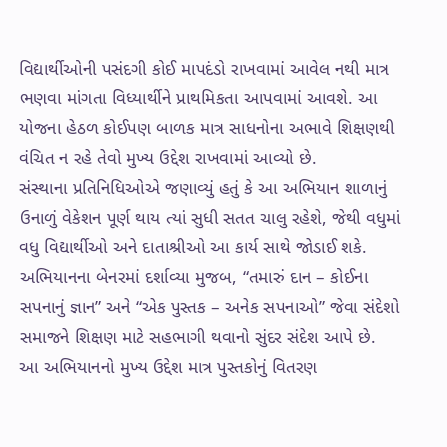વિદ્યાર્થીઓની પસંદગી કોઈ માપદંડો રાખવામાં આવેલ નથી માત્ર ભણવા માંગતા વિધ્યાર્થીને પ્રાથમિકતા આપવામાં આવશે. આ યોજના હેઠળ કોઈપણ બાળક માત્ર સાધનોના અભાવે શિક્ષણથી વંચિત ન રહે તેવો મુખ્ય ઉદ્દેશ રાખવામાં આવ્યો છે.
સંસ્થાના પ્રતિનિધિઓએ જણાવ્યું હતું કે આ અભિયાન શાળાનું ઉનાળું વેકેશન પૂર્ણ થાય ત્યાં સુધી સતત ચાલુ રહેશે, જેથી વધુમાં વધુ વિદ્યાર્થીઓ અને દાતાશ્રીઓ આ કાર્ય સાથે જોડાઈ શકે.
અભિયાનના બેનરમાં દર્શાવ્યા મુજબ, “તમારું દાન – કોઈના સપનાનું જ્ઞાન” અને “એક પુસ્તક – અનેક સપનાઓ” જેવા સંદેશો સમાજને શિક્ષણ માટે સહભાગી થવાનો સુંદર સંદેશ આપે છે.
આ અભિયાનનો મુખ્ય ઉદ્દેશ માત્ર પુસ્તકોનું વિતરણ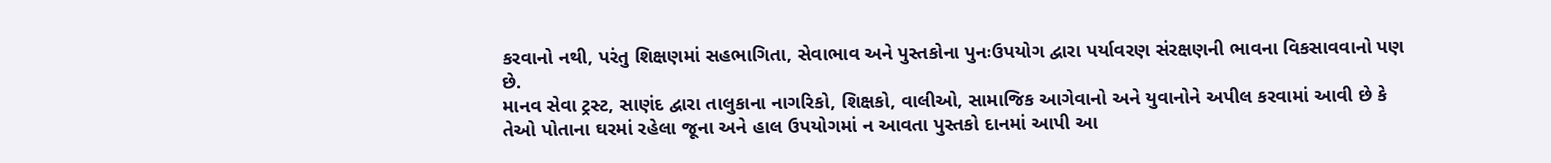કરવાનો નથી, પરંતુ શિક્ષણમાં સહભાગિતા, સેવાભાવ અને પુસ્તકોના પુનઃઉપયોગ દ્વારા પર્યાવરણ સંરક્ષણની ભાવના વિકસાવવાનો પણ છે.
માનવ સેવા ટ્રસ્ટ, સાણંદ દ્વારા તાલુકાના નાગરિકો, શિક્ષકો, વાલીઓ, સામાજિક આગેવાનો અને યુવાનોને અપીલ કરવામાં આવી છે કે તેઓ પોતાના ઘરમાં રહેલા જૂના અને હાલ ઉપયોગમાં ન આવતા પુસ્તકો દાનમાં આપી આ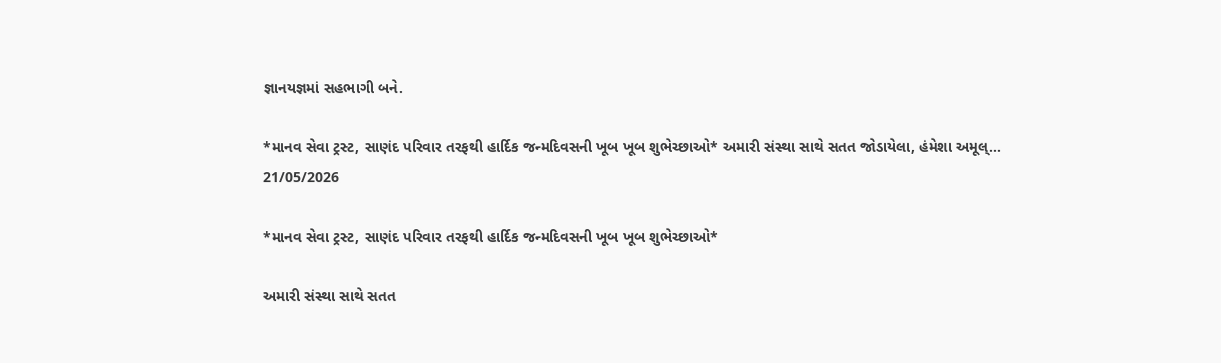જ્ઞાનયજ્ઞમાં સહભાગી બને.

*માનવ સેવા ટ્રસ્ટ, સાણંદ પરિવાર તરફથી હાર્દિક જન્મદિવસની ખૂબ ખૂબ શુભેચ્છાઓ* અમારી સંસ્થા સાથે સતત જોડાયેલા, હંમેશા અમૂલ્...
21/05/2026

*માનવ સેવા ટ્રસ્ટ, સાણંદ પરિવાર તરફથી હાર્દિક જન્મદિવસની ખૂબ ખૂબ શુભેચ્છાઓ*

અમારી સંસ્થા સાથે સતત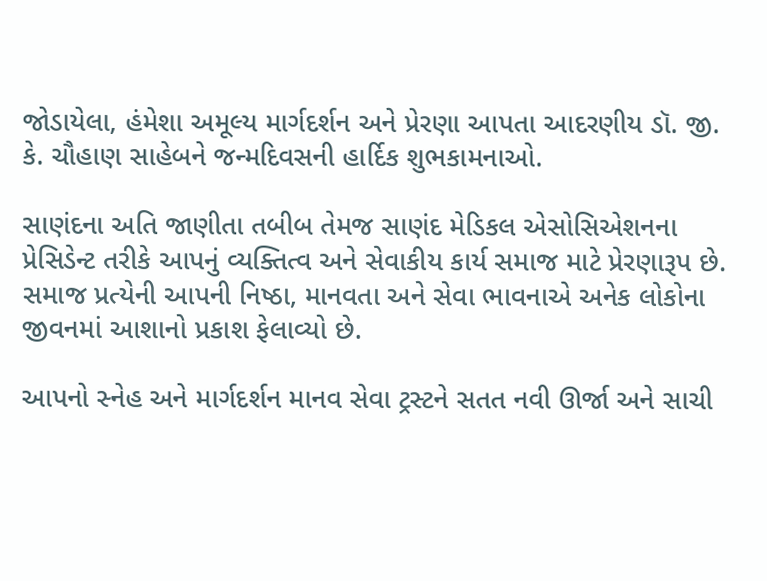જોડાયેલા, હંમેશા અમૂલ્ય માર્ગદર્શન અને પ્રેરણા આપતા આદરણીય ડૉ. જી. કે. ચૌહાણ સાહેબને જન્મદિવસની હાર્દિક શુભકામનાઓ.

સાણંદના અતિ જાણીતા તબીબ તેમજ સાણંદ મેડિકલ એસોસિએશનના પ્રેસિડેન્ટ તરીકે આપનું વ્યક્તિત્વ અને સેવાકીય કાર્ય સમાજ માટે પ્રેરણારૂપ છે. સમાજ પ્રત્યેની આપની નિષ્ઠા, માનવતા અને સેવા ભાવનાએ અનેક લોકોના જીવનમાં આશાનો પ્રકાશ ફેલાવ્યો છે.

આપનો સ્નેહ અને માર્ગદર્શન માનવ સેવા ટ્રસ્ટને સતત નવી ઊર્જા અને સાચી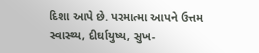દિશા આપે છે. પરમાત્મા આપને ઉત્તમ સ્વાસ્થ્ય, દીર્ઘાયુષ્ય, સુખ-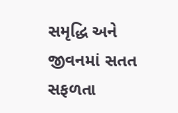સમૃદ્ધિ અને જીવનમાં સતત સફળતા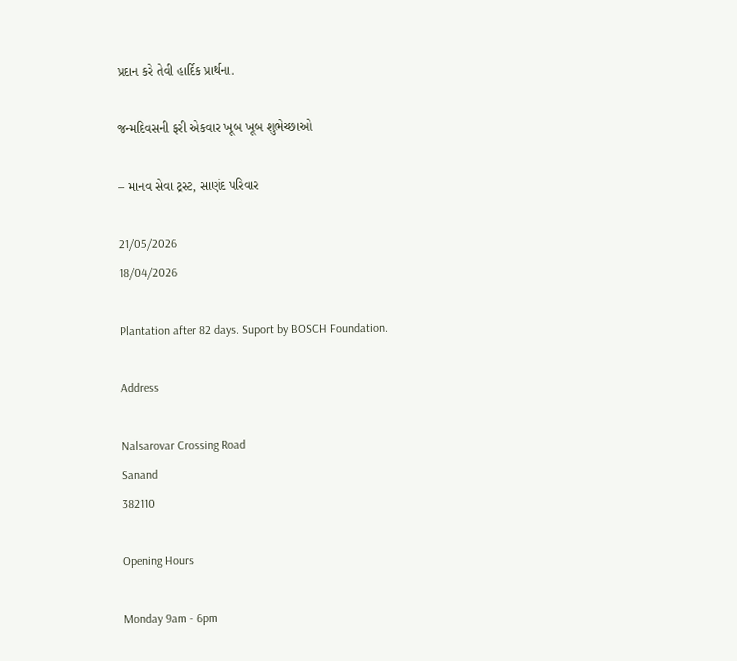પ્રદાન કરે તેવી હાર્દિક પ્રાર્થના.

જન્મદિવસની ફરી એકવાર ખૂબ ખૂબ શુભેચ્છાઓ

– માનવ સેવા ટ્રસ્ટ, સાણંદ પરિવાર

21/05/2026
18/04/2026

Plantation after 82 days. Suport by BOSCH Foundation.

Address

Nalsarovar Crossing Road
Sanand
382110

Opening Hours

Monday 9am - 6pm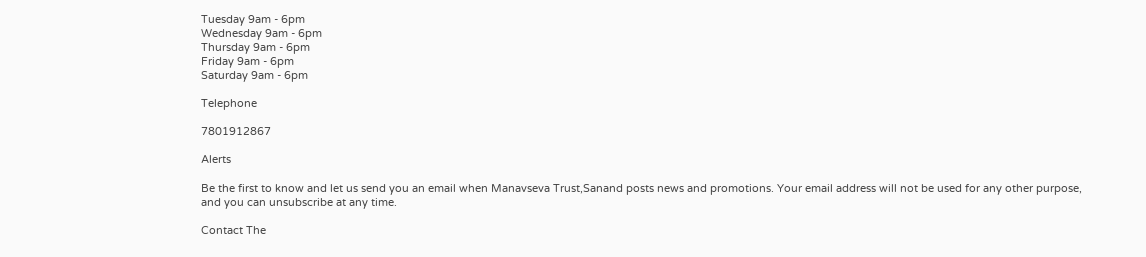Tuesday 9am - 6pm
Wednesday 9am - 6pm
Thursday 9am - 6pm
Friday 9am - 6pm
Saturday 9am - 6pm

Telephone

7801912867

Alerts

Be the first to know and let us send you an email when Manavseva Trust,Sanand posts news and promotions. Your email address will not be used for any other purpose, and you can unsubscribe at any time.

Contact The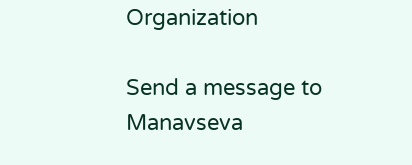Organization

Send a message to Manavseva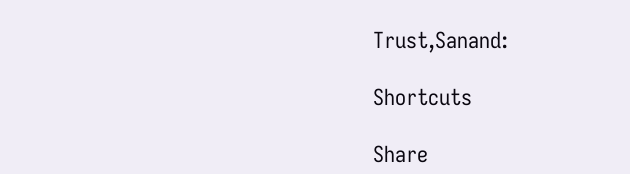Trust,Sanand:

Shortcuts

Share